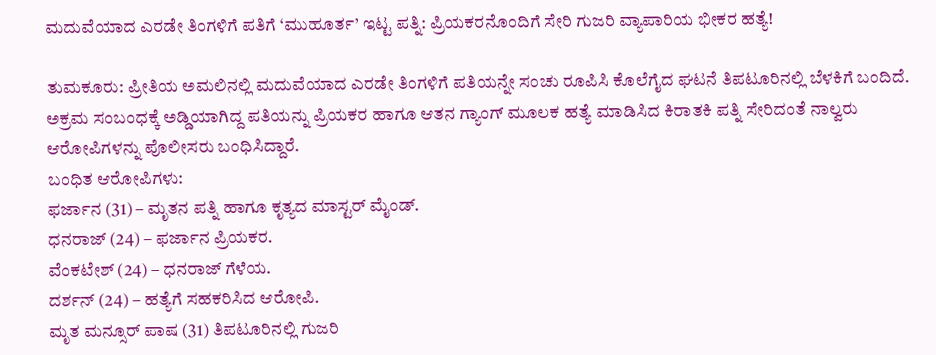ಮದುವೆಯಾದ ಎರಡೇ ತಿಂಗಳಿಗೆ ಪತಿಗೆ ‘ಮುಹೂರ್ತ’ ಇಟ್ಟ ಪತ್ನಿ: ಪ್ರಿಯಕರನೊಂದಿಗೆ ಸೇರಿ ಗುಜರಿ ವ್ಯಾಪಾರಿಯ ಭೀಕರ ಹತ್ಯೆ!

ತುಮಕೂರು: ಪ್ರೀತಿಯ ಅಮಲಿನಲ್ಲಿ ಮದುವೆಯಾದ ಎರಡೇ ತಿಂಗಳಿಗೆ ಪತಿಯನ್ನೇ ಸಂಚು ರೂಪಿಸಿ ಕೊಲೆಗೈದ ಘಟನೆ ತಿಪಟೂರಿನಲ್ಲಿ ಬೆಳಕಿಗೆ ಬಂದಿದೆ. ಅಕ್ರಮ ಸಂಬಂಧಕ್ಕೆ ಅಡ್ಡಿಯಾಗಿದ್ದ ಪತಿಯನ್ನು ಪ್ರಿಯಕರ ಹಾಗೂ ಆತನ ಗ್ಯಾಂಗ್ ಮೂಲಕ ಹತ್ಯೆ ಮಾಡಿಸಿದ ಕಿರಾತಕಿ ಪತ್ನಿ ಸೇರಿದಂತೆ ನಾಲ್ವರು ಆರೋಪಿಗಳನ್ನು ಪೊಲೀಸರು ಬಂಧಿಸಿದ್ದಾರೆ.
ಬಂಧಿತ ಆರೋಪಿಗಳು:
ಫರ್ಜಾನ (31) – ಮೃತನ ಪತ್ನಿ ಹಾಗೂ ಕೃತ್ಯದ ಮಾಸ್ಟರ್ ಮೈಂಡ್.
ಧನರಾಜ್ (24) – ಫರ್ಜಾನ ಪ್ರಿಯಕರ.
ವೆಂಕಟೇಶ್ (24) – ಧನರಾಜ್ ಗೆಳೆಯ.
ದರ್ಶನ್ (24) – ಹತ್ಯೆಗೆ ಸಹಕರಿಸಿದ ಆರೋಪಿ.
ಮೃತ ಮನ್ಸೂರ್ ಪಾಷ (31) ತಿಪಟೂರಿನಲ್ಲಿ ಗುಜರಿ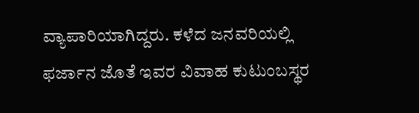ವ್ಯಾಪಾರಿಯಾಗಿದ್ದರು. ಕಳೆದ ಜನವರಿಯಲ್ಲಿ ಫರ್ಜಾನ ಜೊತೆ ಇವರ ವಿವಾಹ ಕುಟುಂಬಸ್ಥರ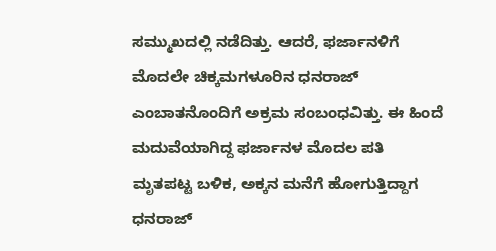ಸಮ್ಮುಖದಲ್ಲಿ ನಡೆದಿತ್ತು. ಆದರೆ, ಫರ್ಜಾನಳಿಗೆ ಮೊದಲೇ ಚಿಕ್ಕಮಗಳೂರಿನ ಧನರಾಜ್ ಎಂಬಾತನೊಂದಿಗೆ ಅಕ್ರಮ ಸಂಬಂಧವಿತ್ತು. ಈ ಹಿಂದೆ ಮದುವೆಯಾಗಿದ್ದ ಫರ್ಜಾನಳ ಮೊದಲ ಪತಿ ಮೃತಪಟ್ಟ ಬಳಿಕ, ಅಕ್ಕನ ಮನೆಗೆ ಹೋಗುತ್ತಿದ್ದಾಗ ಧನರಾಜ್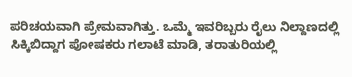ಪರಿಚಯವಾಗಿ ಪ್ರೇಮವಾಗಿತ್ತು. ಒಮ್ಮೆ ಇವರಿಬ್ಬರು ರೈಲು ನಿಲ್ದಾಣದಲ್ಲಿ ಸಿಕ್ಕಿಬಿದ್ದಾಗ ಪೋಷಕರು ಗಲಾಟೆ ಮಾಡಿ, ತರಾತುರಿಯಲ್ಲಿ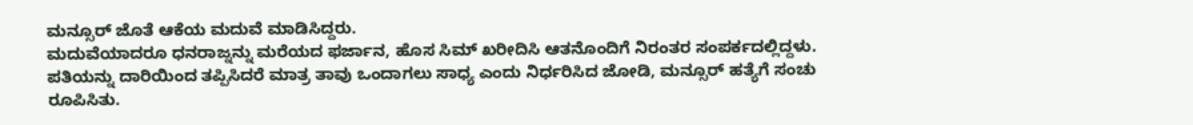ಮನ್ಸೂರ್ ಜೊತೆ ಆಕೆಯ ಮದುವೆ ಮಾಡಿಸಿದ್ದರು.
ಮದುವೆಯಾದರೂ ಧನರಾಜ್ನನ್ನು ಮರೆಯದ ಫರ್ಜಾನ, ಹೊಸ ಸಿಮ್ ಖರೀದಿಸಿ ಆತನೊಂದಿಗೆ ನಿರಂತರ ಸಂಪರ್ಕದಲ್ಲಿದ್ದಳು. ಪತಿಯನ್ನು ದಾರಿಯಿಂದ ತಪ್ಪಿಸಿದರೆ ಮಾತ್ರ ತಾವು ಒಂದಾಗಲು ಸಾಧ್ಯ ಎಂದು ನಿರ್ಧರಿಸಿದ ಜೋಡಿ, ಮನ್ಸೂರ್ ಹತ್ಯೆಗೆ ಸಂಚು ರೂಪಿಸಿತು.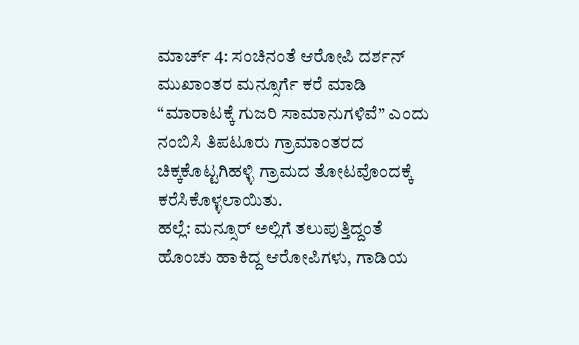ಮಾರ್ಚ್ 4: ಸಂಚಿನಂತೆ ಆರೋಪಿ ದರ್ಶನ್ ಮುಖಾಂತರ ಮನ್ಸೂರ್ಗೆ ಕರೆ ಮಾಡಿ “ಮಾರಾಟಕ್ಕೆ ಗುಜರಿ ಸಾಮಾನುಗಳಿವೆ” ಎಂದು ನಂಬಿಸಿ ತಿಪಟೂರು ಗ್ರಾಮಾಂತರದ ಚಿಕ್ಕಕೊಟ್ಟಗಿಹಳ್ಳಿ ಗ್ರಾಮದ ತೋಟವೊಂದಕ್ಕೆ ಕರೆಸಿಕೊಳ್ಳಲಾಯಿತು.
ಹಲ್ಲೆ: ಮನ್ಸೂರ್ ಅಲ್ಲಿಗೆ ತಲುಪುತ್ತಿದ್ದಂತೆ ಹೊಂಚು ಹಾಕಿದ್ದ ಆರೋಪಿಗಳು, ಗಾಡಿಯ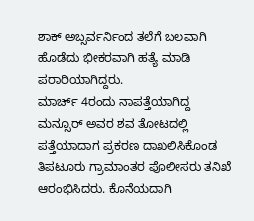ಶಾಕ್ ಅಬ್ಸರ್ವರ್ನಿಂದ ತಲೆಗೆ ಬಲವಾಗಿ ಹೊಡೆದು ಭೀಕರವಾಗಿ ಹತ್ಯೆ ಮಾಡಿ ಪರಾರಿಯಾಗಿದ್ದರು.
ಮಾರ್ಚ್ 4ರಂದು ನಾಪತ್ತೆಯಾಗಿದ್ದ ಮನ್ಸೂರ್ ಅವರ ಶವ ತೋಟದಲ್ಲಿ ಪತ್ತೆಯಾದಾಗ ಪ್ರಕರಣ ದಾಖಲಿಸಿಕೊಂಡ ತಿಪಟೂರು ಗ್ರಾಮಾಂತರ ಪೊಲೀಸರು ತನಿಖೆ ಆರಂಭಿಸಿದರು. ಕೊನೆಯದಾಗಿ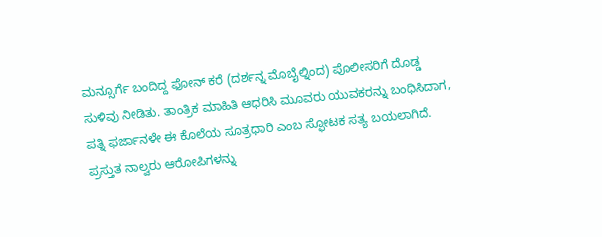ಮನ್ಸೂರ್ಗೆ ಬಂದಿದ್ದ ಫೋನ್ ಕರೆ (ದರ್ಶನ್ನ ಮೊಬೈಲ್ನಿಂದ) ಪೊಲೀಸರಿಗೆ ದೊಡ್ಡ ಸುಳಿವು ನೀಡಿತು. ತಾಂತ್ರಿಕ ಮಾಹಿತಿ ಆಧರಿಸಿ ಮೂವರು ಯುವಕರನ್ನು ಬಂಧಿಸಿದಾಗ, ಪತ್ನಿ ಫರ್ಜಾನಳೇ ಈ ಕೊಲೆಯ ಸೂತ್ರಧಾರಿ ಎಂಬ ಸ್ಫೋಟಕ ಸತ್ಯ ಬಯಲಾಗಿದೆ.
ಪ್ರಸ್ತುತ ನಾಲ್ವರು ಆರೋಪಿಗಳನ್ನು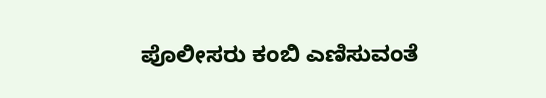ಪೊಲೀಸರು ಕಂಬಿ ಎಣಿಸುವಂತೆ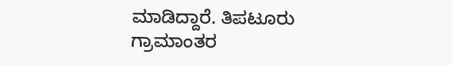ಮಾಡಿದ್ದಾರೆ. ತಿಪಟೂರು ಗ್ರಾಮಾಂತರ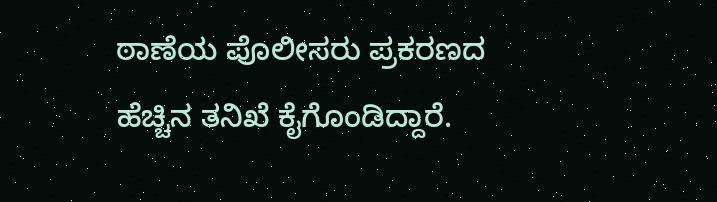ಠಾಣೆಯ ಪೊಲೀಸರು ಪ್ರಕರಣದ ಹೆಚ್ಚಿನ ತನಿಖೆ ಕೈಗೊಂಡಿದ್ದಾರೆ.